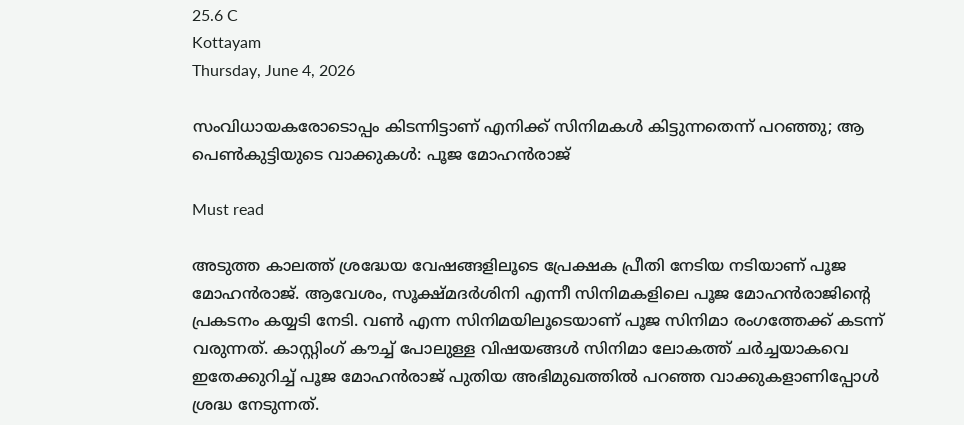25.6 C
Kottayam
Thursday, June 4, 2026

സംവിധായകരോടൊപ്പം കിടന്നിട്ടാണ് എനിക്ക് സിനിമകൾ കിട്ടുന്നതെന്ന് പറഞ്ഞു; ആ പെൺകുട്ടിയുടെ വാക്കുകൾ: പൂജ മോഹൻരാജ്

Must read

അടുത്ത കാലത്ത് ശ്രദ്ധേയ വേഷങ്ങളിലൂടെ പ്രേക്ഷക പ്രീതി നേടിയ നടിയാണ് പൂജ മോഹൻരാജ്. ആവേശം, സൂക്ഷ്മദർശിനി എന്നീ സിനിമകളിലെ പൂജ മോഹൻരാജിന്റെ പ്രകടനം കയ്യടി നേടി. വൺ എന്ന സിനിമയിലൂടെയാണ് പൂജ സിനിമാ രംഗത്തേക്ക് കടന്ന് വരുന്നത്. കാസ്റ്റിംഗ് കൗച്ച് പോലുള്ള വിഷയങ്ങൾ സിനിമാ ലോകത്ത് ചർച്ചയാകവെ ഇതേക്കുറിച്ച് പൂജ മോഹൻരാജ് പുതിയ അഭിമുഖത്തിൽ പറഞ്ഞ വാക്കുകളാണിപ്പോൾ ശ്രദ്ധ നേടുന്നത്.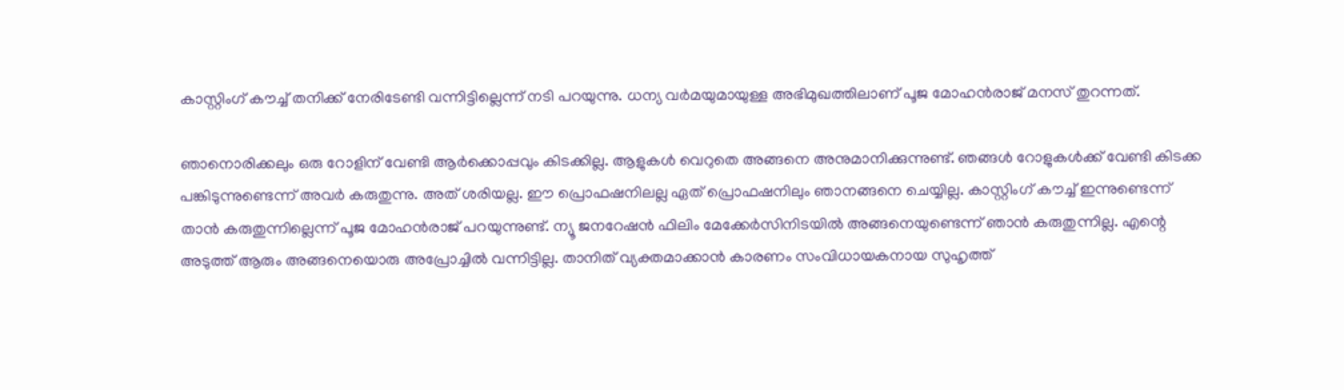കാസ്റ്റിംഗ് കൗച്ച് തനിക്ക് നേരിടേണ്ടി വന്നിട്ടില്ലെന്ന് നടി പറയുന്നു. ധന്യ വർമയുമായുള്ള അഭിമുഖത്തിലാണ് പൂജ മോഹൻരാജ് മനസ് തുറന്നത്.

ഞാനൊരിക്കലും ഒരു റോളിന് വേണ്ടി ആർക്കൊപ്പവും കിടക്കില്ല. ആളുകൾ വെറുതെ അങ്ങനെ അനുമാനിക്കുന്നുണ്ട്. ഞങ്ങൾ റോളുകൾക്ക് വേണ്ടി കിടക്ക പങ്കിടുന്നുണ്ടെന്ന് അവർ കരുതുന്നു. അത് ശരിയല്ല. ഈ പ്രൊഫഷനിലല്ല ഏത് പ്രൊഫഷനിലും ഞാനങ്ങനെ ചെയ്യില്ല. കാസ്റ്റിംഗ് കൗച്ച് ഇന്നുണ്ടെന്ന് താൻ കരുതുന്നില്ലെന്ന് പൂജ മോഹൻരാജ് പറയുന്നുണ്ട്. ന്യൂ ജനറേഷൻ ഫിലിം മേക്കേർസിനിടയിൽ അങ്ങനെയുണ്ടെന്ന് ഞാൻ കരുതുന്നില്ല. എന്റെ അടുത്ത് ആരും അങ്ങനെയൊരു അപ്രോച്ചിൽ വന്നി‌ട്ടില്ല. താനിത് വ്യക്തമാക്കാൻ കാരണം സംവിധായകനായ സുഹൃത്ത്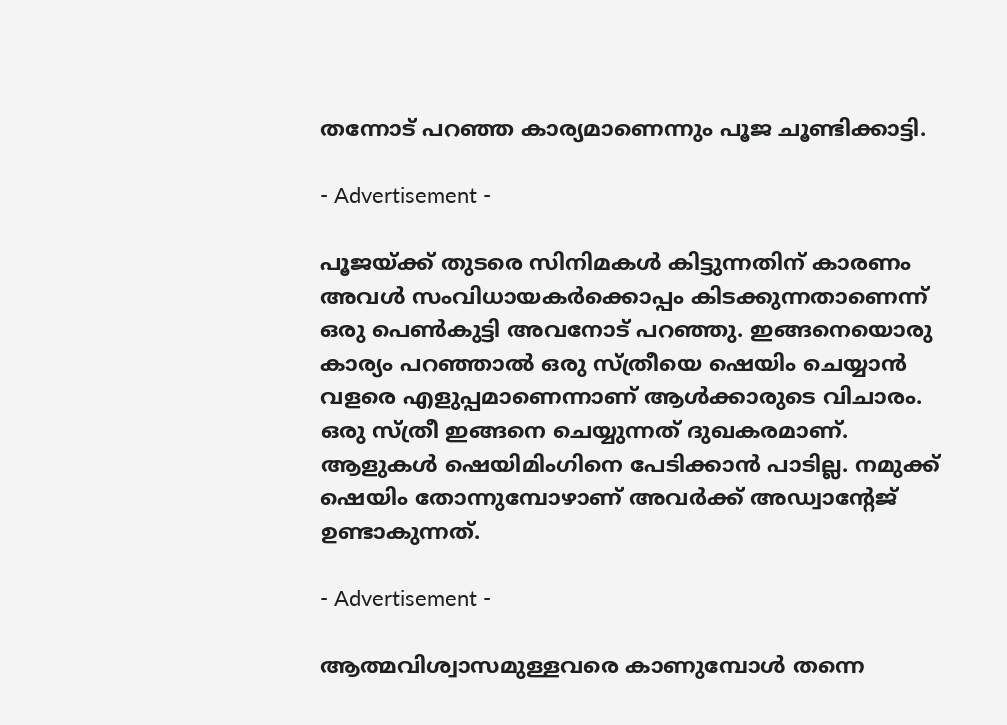തന്നോട് പറഞ്ഞ കാര്യമാണെന്നും പൂജ ചൂണ്ടിക്കാട്ടി.

- Advertisement -

പൂജയ്ക്ക് തുടരെ സിനിമകൾ കിട്ടുന്നതിന് കാരണം അവൾ സംവിധായകർക്കൊപ്പം കിടക്കുന്നതാണെന്ന് ഒരു പെൺകുട്ടി അവനോട് പറഞ്ഞു. ഇങ്ങനെയൊരു കാര്യം പറഞ്ഞാൽ ഒരു സ്ത്രീയെ ഷെയിം ചെയ്യാൻ വളരെ എളുപ്പമാണെന്നാണ് ആൾക്കാരുടെ വിചാരം. ഒരു സ്ത്രീ ഇങ്ങനെ ചെയ്യുന്നത് ദുഖകരമാണ്. ആളുകൾ ഷെയിമിംഗിനെ പേടിക്കാൻ പാടില്ല. നമുക്ക് ഷെയിം തോന്നുമ്പോഴാണ് അവർക്ക് അഡ്വാന്റേജ് ഉണ്ടാകുന്നത്.

- Advertisement -

ആത്മവിശ്വാസമുള്ളവരെ കാണുമ്പോൾ തന്നെ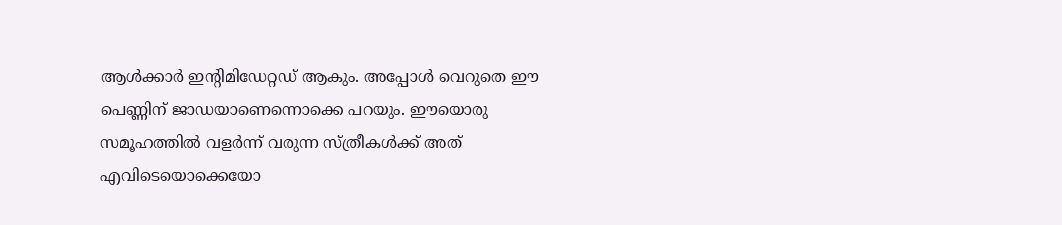ആൾക്കാർ ഇന്റിമിഡേറ്റഡ് ആകും. അപ്പോൾ വെറുതെ ഈ പെണ്ണിന് ജാഡയാണെന്നൊക്കെ പറയും. ഈയൊരു സമൂഹത്തിൽ വളർന്ന് വരുന്ന സ്ത്രീകൾക്ക് അത് എവിടെയൊക്കെയോ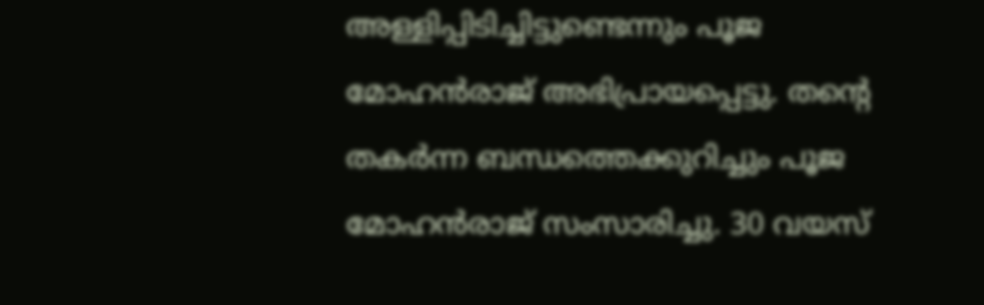അള്ളിപ്പിടിച്ചിട്ടുണ്ടെന്നും പൂജ മോഹൻരാജ് അഭിപ്രായപ്പെട്ടു. തന്റെ തകർന്ന ബന്ധത്തെക്കുറിച്ചും പൂജ മോഹൻരാജ് സംസാരിച്ചു. 30 വയസ്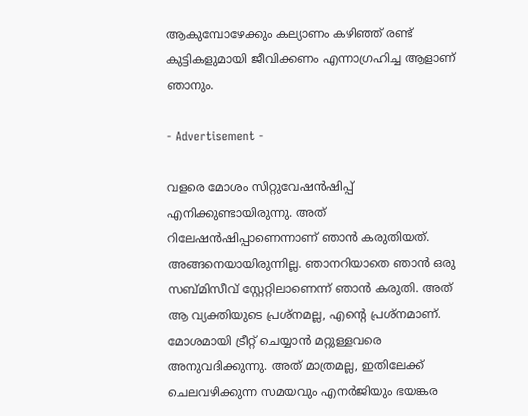ആകുമ്പോഴേക്കും കല്യാണം കഴിഞ്ഞ് രണ്ട് കുട്ടികളുമായി ജീവിക്കണം എന്നാഗ്രഹിച്ച ആളാണ് ഞാനും.

- Advertisement -

വളരെ മോശം സിറ്റുവേഷൻഷിപ്പ് എനിക്കുണ്ടായിരുന്നു. അത് റിലേഷൻഷിപ്പാണെന്നാണ് ഞാൻ കരുതിയത്. അങ്ങനെയായിരുന്നില്ല. ഞാനറിയാതെ ഞാൻ ഒരു സബ്മിസീവ് സ്റ്റേറ്റിലാണെന്ന് ഞാൻ കരുതി. അത് ആ വ്യക്തിയുടെ പ്രശ്നമല്ല, എന്റെ പ്രശ്നമാണ്. മോശമായി ട്രീറ്റ് ചെയ്യാൻ മറ്റുള്ളവരെ അനുവദിക്കുന്നു. അത് മാത്രമല്ല, ഇതിലേക്ക് ചെലവഴിക്കുന്ന സമയവും എനർജിയും ഭയങ്കര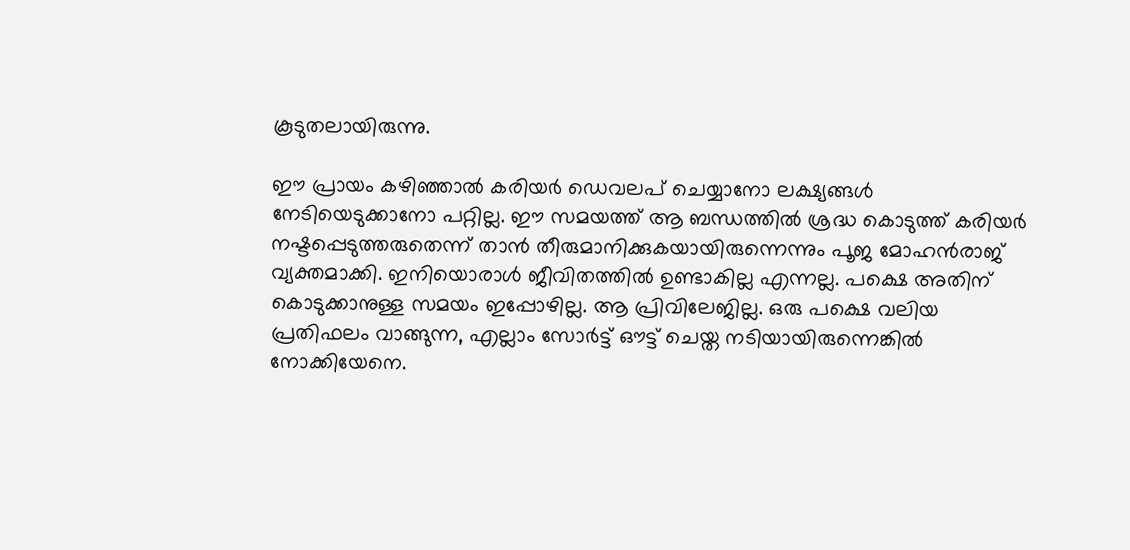കൂടുതലായിരുന്നു.

ഈ പ്രായം കഴിഞ്ഞാൽ കരിയർ ഡെവലപ് ചെയ്യാനോ ലക്ഷ്യങ്ങൾ നേടിയെടുക്കാനോ പറ്റില്ല. ഈ സമയത്ത് ആ ബന്ധത്തിൽ ശ്രദ്ധ കൊടുത്ത് കരിയർ നഷ്ടപ്പെടുത്തരുതെന്ന് താൻ തീരുമാനിക്കുകയായിരുന്നെന്നും പൂജ മോഹൻരാജ് വ്യക്തമാക്കി. ഇനിയൊരാൾ ജീവിതത്തിൽ ഉണ്ടാകില്ല എന്നല്ല. പക്ഷെ അതിന് കൊടുക്കാനുള്ള സമയം ഇപ്പോഴില്ല. ആ പ്രിവിലേജില്ല. ഒരു പക്ഷെ വലിയ പ്രതിഫലം വാങ്ങുന്ന, എല്ലാം സോർട്ട് ഔട്ട് ചെയ്ത നടിയായിരുന്നെങ്കിൽ നോക്കിയേനെ.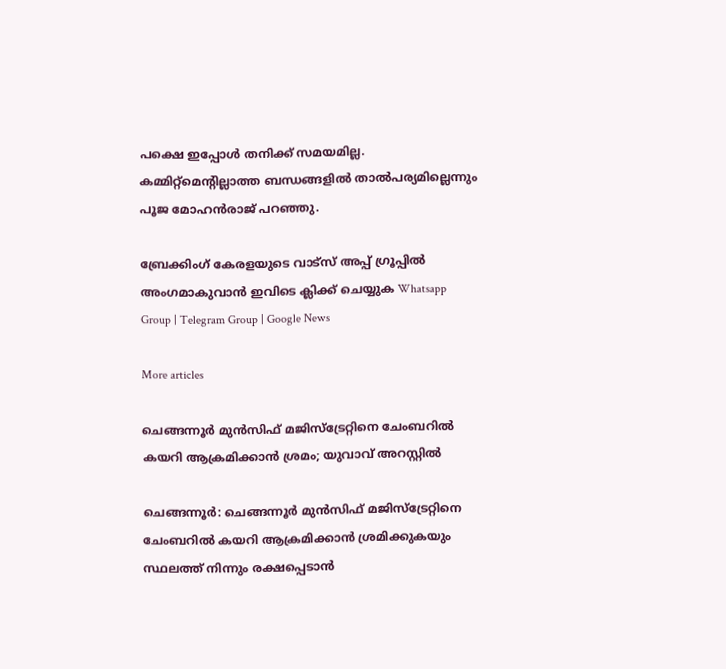പക്ഷെ ഇപ്പോൾ തനിക്ക് സമയമില്ല. കമ്മിറ്റ്മെന്റില്ലാത്ത ബന്ധങ്ങളിൽ താൽപര്യമില്ലെന്നും പൂജ മോഹൻരാജ് പറഞ്ഞു.

ബ്രേക്കിംഗ് കേരളയുടെ വാട്സ് അപ്പ് ഗ്രൂപ്പിൽ അംഗമാകുവാൻ ഇവിടെ ക്ലിക്ക് ചെയ്യുക Whatsapp Group | Telegram Group | Google News

More articles

ചെങ്ങന്നൂര്‍ മുന്‍സിഫ് മജിസ്ട്രേറ്റിനെ ചേംബറില്‍ കയറി ആക്രമിക്കാന്‍ ശ്രമം; യുവാവ് അറസ്റ്റില്‍

ചെങ്ങന്നൂര്‍: ചെങ്ങന്നൂര്‍ മുന്‍സിഫ് മജിസ്ട്രേറ്റിനെ ചേംബറില്‍ കയറി ആക്രമിക്കാന്‍ ശ്രമിക്കുകയും സ്ഥലത്ത് നിന്നും രക്ഷപ്പെടാന്‍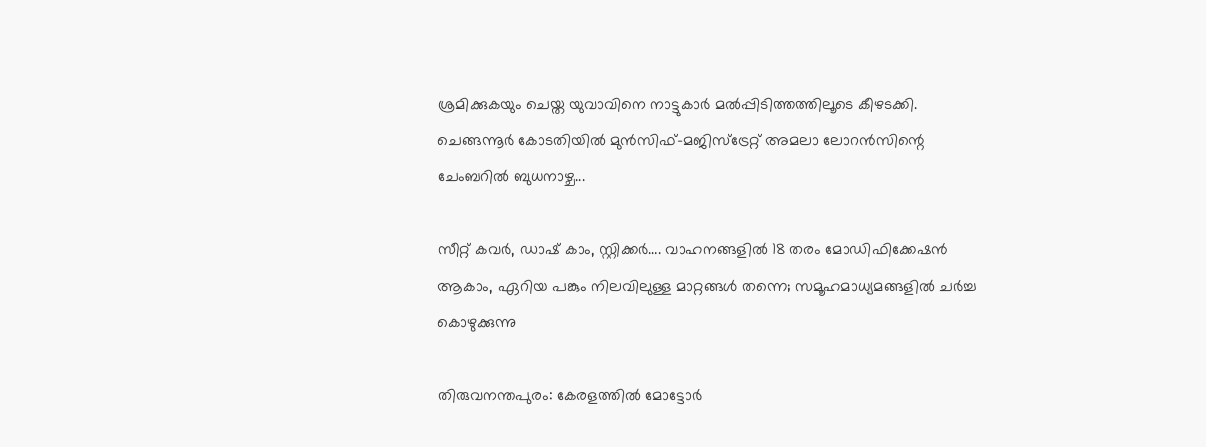ശ്രമിക്കുകയും ചെയ്ത യുവാവിനെ നാട്ടുകാര്‍ മല്‍പ്പിടിത്തത്തിലൂടെ കീഴടക്കി. ചെങ്ങന്നൂര്‍ കോടതിയില്‍ മുന്‍സിഫ്-മജിസ്ട്രേറ്റ് അമലാ ലോറന്‍സിന്റെ ചേംബറില്‍ ബുധനാഴ്ച...

സീറ്റ് കവർ, ഡാഷ് കാം, സ്റ്റിക്കർ…. വാഹനങ്ങളിൽ 18 തരം മോഡിഫിക്കേഷൻ ആകാം, ഏറിയ പങ്കും നിലവിലുള്ള മാറ്റങ്ങള്‍ തന്നെ; സമൂഹമാധ്യമങ്ങളില്‍ ചര്‍ച്ച കൊഴുക്കുന്നു

തിരുവനന്തപുരം: കേരളത്തിൽ മോട്ടോർ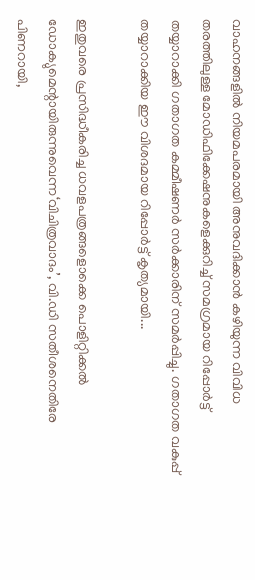വാഹനങ്ങളിൽ നിയമപരമായി അനുവദിക്കാൻ കഴിയുന്ന വിവിധ തരത്തിലുള്ള മോഡിഫിക്കേഷനുകളെക്കുറിച്ച് സമഗ്രമായ റിപ്പോർട്ട് തയ്യാറാക്കി ഗതാഗത കമ്മീഷണർ സർക്കാരിന് സമർപ്പിച്ചു. ഗതാഗത വകുപ്പ് തയ്യാറാക്കിയ ഈ വിശദമായ റിപ്പോർട്ട് കൃത്യമായി...

ഇതുവരെ പ്രസിദ്ധീകരിച്ച ധവളപത്രങ്ങളൊക്കെ പൊളിറ്റിക്കൽ ഡോക്യുമെന്റായിരുന്നുവെന്ന‘വിചിത്രവാദം’, വി.ഡി സതീശനെതിരേ പിണറായി,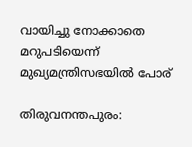വായിച്ചു നോക്കാതെ മറുപടിയെന്ന് മുഖ്യമന്ത്രിസഭയിൽ പോര്

തിരുവനന്തപുരം: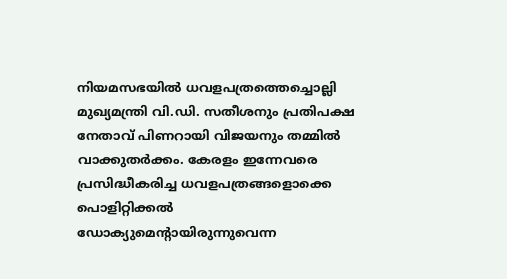നിയമസഭയിൽ ധവളപത്രത്തെച്ചൊല്ലി മുഖ്യമന്ത്രി വി.ഡി. സതീശനും പ്രതിപക്ഷ നേതാവ് പിണറായി വിജയനും തമ്മിൽ വാക്കുതർക്കം. കേരളം ഇന്നേവരെ പ്രസിദ്ധീകരിച്ച ധവളപത്രങ്ങളൊക്കെ പൊളിറ്റിക്കൽ ഡോക്യുമെന്റായിരുന്നുവെന്ന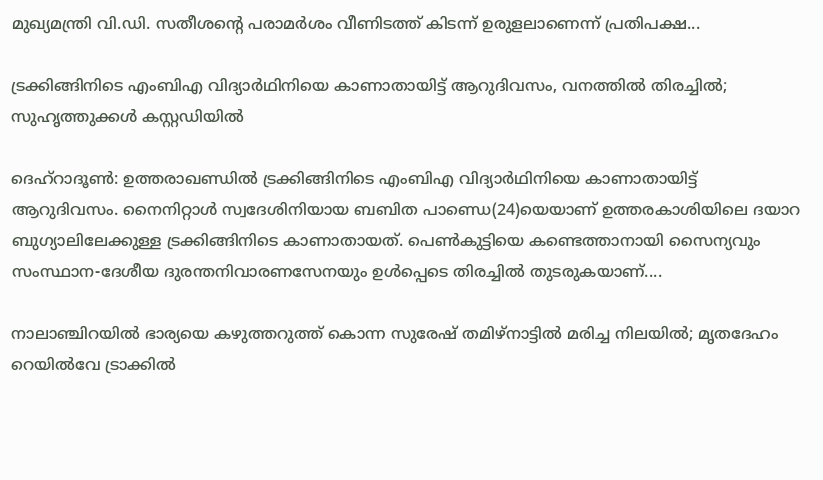മുഖ്യമന്ത്രി വി.ഡി. സതീശന്റെ പരാമർശം വീണിടത്ത് കിടന്ന് ഉരുളലാണെന്ന് പ്രതിപക്ഷ...

ട്രക്കിങ്ങിനിടെ എംബിഎ വിദ്യാർഥിനിയെ കാണാതായിട്ട് ആറുദിവസം, വനത്തിൽ തിരച്ചിൽ; സുഹൃത്തുക്കൾ കസ്റ്റഡിയിൽ

ദെഹ്‌റാദൂൺ: ഉത്തരാഖണ്ഡിൽ ട്രക്കിങ്ങിനിടെ എംബിഎ വിദ്യാർഥിനിയെ കാണാതായിട്ട് ആറുദിവസം. നൈനിറ്റാൾ സ്വദേശിനിയായ ബബിത പാണ്ഡെ(24)യെയാണ് ഉത്തരകാശിയിലെ ദയാറ ബുഗ്യാലിലേക്കുള്ള ട്രക്കിങ്ങിനിടെ കാണാതായത്. പെൺകുട്ടിയെ കണ്ടെത്താനായി സൈന്യവും സംസ്ഥാന-ദേശീയ ദുരന്തനിവാരണസേനയും ഉൾപ്പെടെ തിരച്ചിൽ തുടരുകയാണ്....

നാലാഞ്ചിറയിൽ ഭാര്യയെ കഴുത്തറുത്ത് കൊന്ന സുരേഷ് തമിഴ്‌നാട്ടിൽ മരിച്ച നിലയിൽ; മൃതദേഹം റെയിൽവേ ട്രാക്കിൽ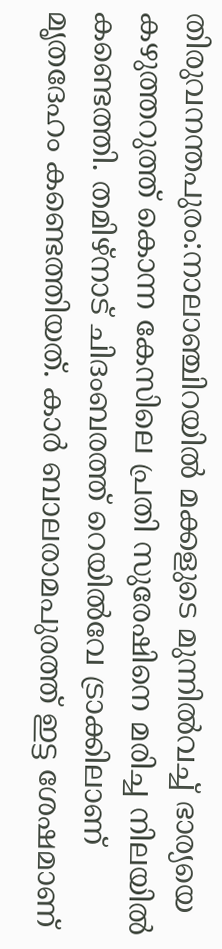തിരുവനന്തപുരം:നാലാഞ്ചിറയിൽ മക്കളുടെ മുന്നിൽവച്ച് ഭാര്യയെ കഴുത്തറുത്ത് കൊന്ന കേസിലെ പ്രതി സുരേഷിനെ മരിച്ച നിലയിൽ കണ്ടെത്തി. തമിഴ്‌നാട് ചിദംബരത്ത് റെയിൽവേ ട്രാക്കിലാണ് മൃതദേഹം കണ്ടെത്തിയത്. കാർ ബാലരാമപുരത്ത് ഇട്ട ശേഷമാണ്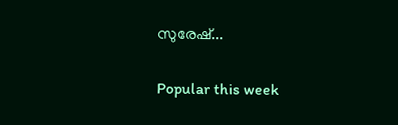സുരേഷ്...

Popular this week